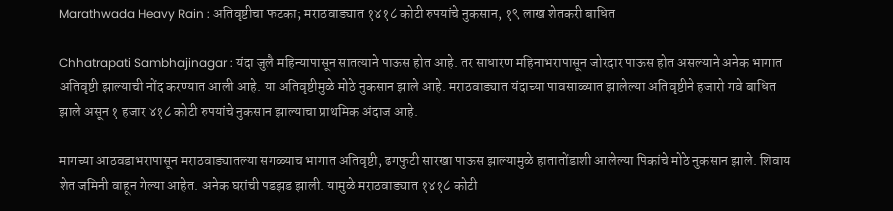Marathwada Heavy Rain : अतिवृष्टीचा फटका; मराठवाड्यात १४१८ कोटी रुपयांचे नुकसान, १९ लाख शेतकरी बाधित

Chhatrapati Sambhajinagar : यंदा जुलै महिन्यापासून सातत्याने पाऊस होत आहे. तर साधारण महिनाभरापासून जोरदार पाऊस होत असल्याने अनेक भागात अतिवृष्टी झाल्याची नोंद करण्यात आली आहे. या अतिवृष्टीमुळे मोठे नुकसान झाले आहे. मराठवाड्यात यंदाच्या पावसाळ्यात झालेल्या अतिवृष्टीने हजारो गवे बाधित झाले असून १ हजार ४१८ कोटी रुपयांचे नुकसान झाल्याचा प्राथमिक अंदाज आहे.

मागच्या आठवडाभरापासून मराठवाड्यातल्या सगळ्याच भागात अतिवृष्टी, ढगफुटी सारखा पाऊस झाल्यामुळे हातातोंडाशी आलेल्या पिकांचे मोठे नुकसान झाले. शिवाय शेत जमिनी वाहून गेल्या आहेत. अनेक घरांची पडझड झाली. यामुळे मराठवाड्यात १४१८ कोटी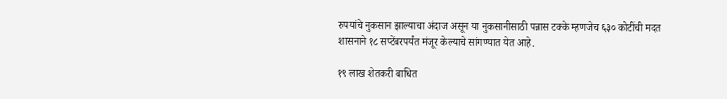रुपयांचे नुकसान झाल्याचा अंदाज असून या नुकसानीसाठी पन्नास टक्के म्हणजेच ६३० कोटींची मदत शासनाने १८ सप्टेंबरपर्यंत मंजूर केल्याचे सांगण्यात येत आहे.

१९ लाख शेतकरी बाधित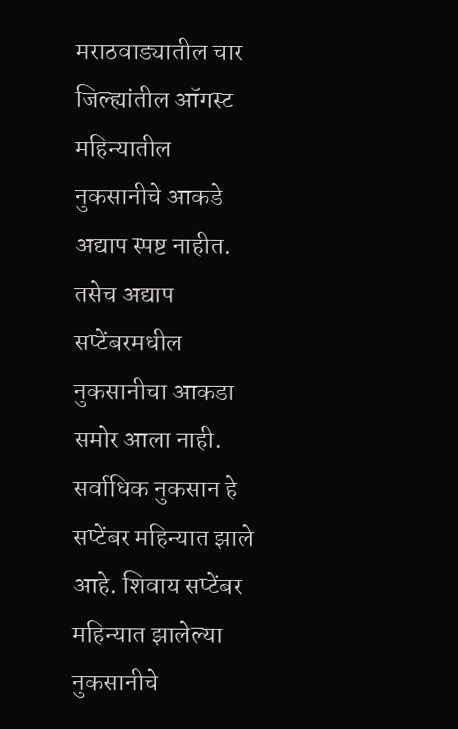मराठवाड्यातील चार जिल्ह्यांतील ऑगस्ट महिन्यातील नुकसानीचे आकडे अद्याप स्पष्ट नाहीत. तसेच अद्याप सप्टेंबरमधील नुकसानीचा आकडा समोर आला नाही. सर्वाधिक नुकसान हे सप्टेंबर महिन्यात झाले आहे. शिवाय सप्टेंबर महिन्यात झालेल्या नुकसानीचे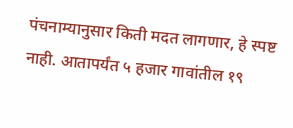पंचनाम्यानुसार किती मदत लागणार, हे स्पष्ट नाही. आतापर्यंत ५ हजार गावांतील १९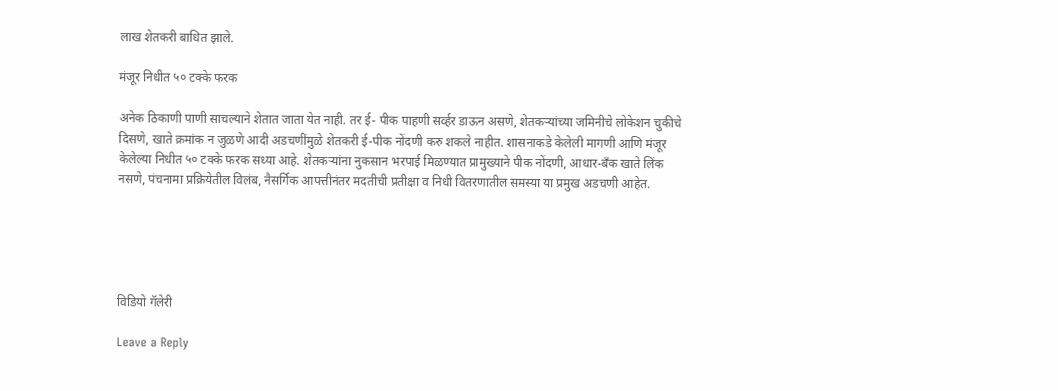लाख शेतकरी बाधित झाले.

मंजूर निधीत ५० टक्के फरक

अनेक ठिकाणी पाणी साचल्याने शेतात जाता येत नाही. तर ई- पीक पाहणी सर्व्हर डाऊन असणे, शेतकऱ्यांच्या जमिनीचे लोकेशन चुकीचे दिसणे, खाते क्रमांक न जुळणे आदी अडचणींमुळे शेतकरी ई-पीक नोंदणी करु शकले नाहीत. शासनाकडे केलेली मागणी आणि मंजूर केलेल्या निधीत ५० टक्के फरक सध्या आहे. शेतकऱ्यांना नुकसान भरपाई मिळण्यात प्रामुख्याने पीक नोंदणी, आधार-बँक खाते लिंक नसणे, पंचनामा प्रक्रियेतील विलंब, नैसर्गिक आपत्तीनंतर मदतीची प्रतीक्षा व निधी वितरणातील समस्या या प्रमुख अडचणी आहेत.





विडियो गॅलेरी

Leave a Reply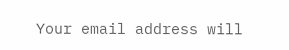Your email address will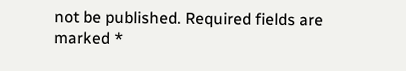not be published. Required fields are marked *